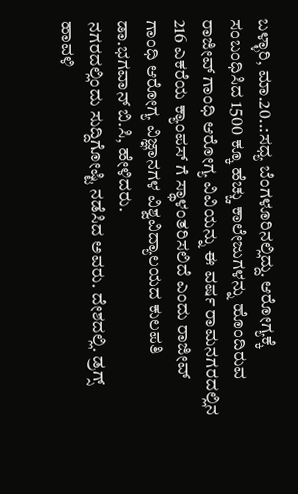ಬಳ್ಳಾರಿ, ಮಾ.20..:ಸಧ್ಯ ಬೆಂಗಳೂರಿನಲ್ಲಿದ್ದು. ಆರೋಗ್ಯಕ್ಕೆ ಸಂಬಂಧಿಸಿದ 1500 ಕ್ಕೂ ಹೆಚ್ಚು ಕಾಲೇಜುಗಳನ್ನು ಹೊಂದಿರುವ ರಾಜೀವ್ ಗಾಂಧಿ ಆರೋಗ್ಯ ವಿವಿಯನ್ನು ಈ ವರ್ಷ ರಾಮನಗರದಲ್ಲಿನ 216 ಎಕರೆಯ ಕ್ಯಾಂಪಸ್ ಗೆ ಸ್ಥಾಳಂತರಿಸಲಿದೆ ಎಂದು ರಾಜೀವ್ ಗಾಂಧಿ ಆರೋಗ್ಯ ವಿಜ್ಞಾನಗಳ ವಿಶ್ವವಿದ್ಯಾಲಯದ ಕುಲಪತಿ ಡಾ.ಭಗವಾನ್ ಬಿ.ಸಿ, ಹೇಳಿದರು.
ನಗರದಲ್ಲಿಂದು ಸುದ್ದಿಗೋಷ್ಟಿ ನಡೆಸಿದ ಅವರು. ದೇಶದಲ್ಲಿ. ಡ್ರಗ್ಸ್ ಹಾವಳಿ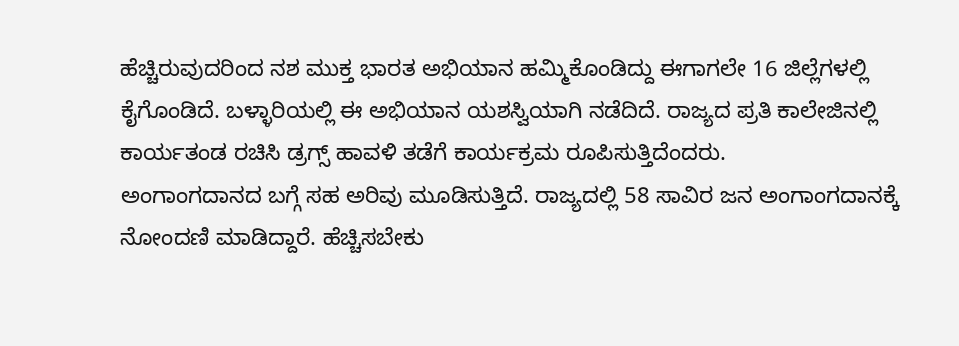ಹೆಚ್ಚಿರುವುದರಿಂದ ನಶ ಮುಕ್ತ ಭಾರತ ಅಭಿಯಾನ ಹಮ್ಮಿಕೊಂಡಿದ್ದು ಈಗಾಗಲೇ 16 ಜಿಲ್ಲೆಗಳಲ್ಲಿ ಕೈಗೊಂಡಿದೆ. ಬಳ್ಳಾರಿಯಲ್ಲಿ ಈ ಅಭಿಯಾನ ಯಶಸ್ವಿಯಾಗಿ ನಡೆದಿದೆ. ರಾಜ್ಯದ ಪ್ರತಿ ಕಾಲೇಜಿನಲ್ಲಿ ಕಾರ್ಯತಂಡ ರಚಿಸಿ ಡ್ರಗ್ಸ್ ಹಾವಳಿ ತಡೆಗೆ ಕಾರ್ಯಕ್ರಮ ರೂಪಿಸುತ್ತಿದೆಂದರು.
ಅಂಗಾಂಗದಾನದ ಬಗ್ಗೆ ಸಹ ಅರಿವು ಮೂಡಿಸುತ್ತಿದೆ. ರಾಜ್ಯದಲ್ಲಿ 58 ಸಾವಿರ ಜನ ಅಂಗಾಂಗದಾನಕ್ಕೆ ನೋಂದಣಿ ಮಾಡಿದ್ದಾರೆ. ಹೆಚ್ಚಿಸಬೇಕು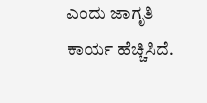ಎಂದು ಜಾಗೃತಿ ಕಾರ್ಯ ಹೆಚ್ಚಿಸಿದೆ.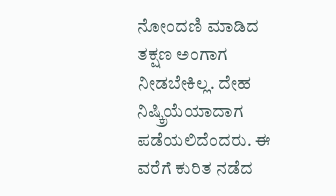ನೋಂದಣಿ ಮಾಡಿದ ತಕ್ಷಣ ಅಂಗಾಗ ನೀಡಬೇಕಿಲ್ಲ. ದೇಹ ನಿಷ್ಕ್ರಿಯೆಯಾದಾಗ ಪಡೆಯಲಿದೆಂದರು. ಈ ವರೆಗೆ ಕುರಿತ ನಡೆದ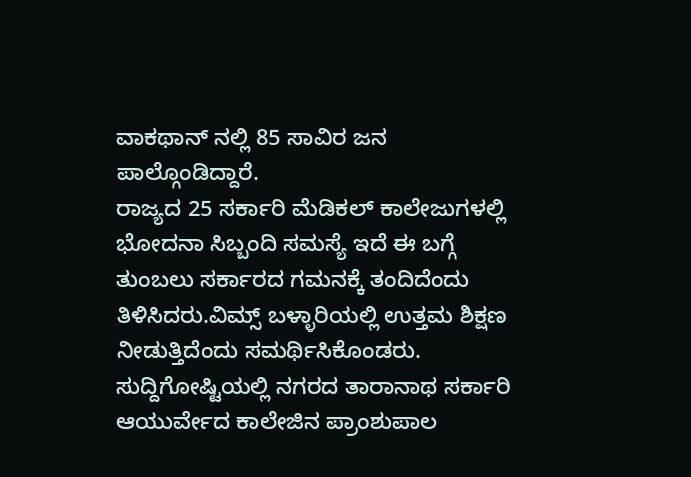ವಾಕಥಾನ್ ನಲ್ಲಿ 85 ಸಾವಿರ ಜನ ಪಾಲ್ಗೊಂಡಿದ್ದಾರೆ.
ರಾಜ್ಯದ 25 ಸರ್ಕಾರಿ ಮೆಡಿಕಲ್ ಕಾಲೇಜುಗಳಲ್ಲಿ ಭೋದನಾ ಸಿಬ್ಬಂದಿ ಸಮಸ್ಯೆ ಇದೆ ಈ ಬಗ್ಗೆ ತುಂಬಲು ಸರ್ಕಾರದ ಗಮನಕ್ಕೆ ತಂದಿದೆಂದು ತಿಳಿಸಿದರು.ವಿಮ್ಸ್ ಬಳ್ಳಾರಿಯಲ್ಲಿ ಉತ್ತಮ ಶಿಕ್ಷಣ ನೀಡುತ್ತಿದೆಂದು ಸಮರ್ಥಿಸಿಕೊಂಡರು.
ಸುದ್ದಿಗೋಷ್ಟಿಯಲ್ಲಿ ನಗರದ ತಾರಾನಾಥ ಸರ್ಕಾರಿ ಆಯುರ್ವೇದ ಕಾಲೇಜಿನ ಪ್ರಾಂಶುಪಾಲ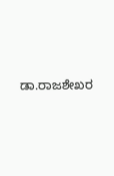ಡಾ.ರಾಜಶೇಖರ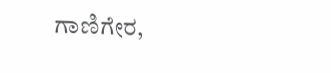ಗಾಣಿಗೇರ,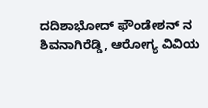ದದಿಶಾಭೋದ್ ಫೌಂಡೇಶನ್ ನ ಶಿವನಾಗಿರೆಡ್ಡಿ, ಆರೋಗ್ಯ ವಿವಿಯ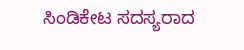ಸಿಂಡಿಕೇಟ ಸದಸ್ಯರಾದ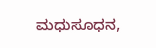ಮಧುಸೂಧನ,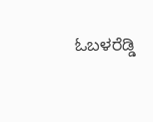ಓಬಳರೆಡ್ಡಿ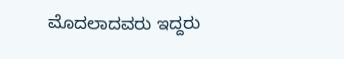ಮೊದಲಾದವರು ಇದ್ದರು